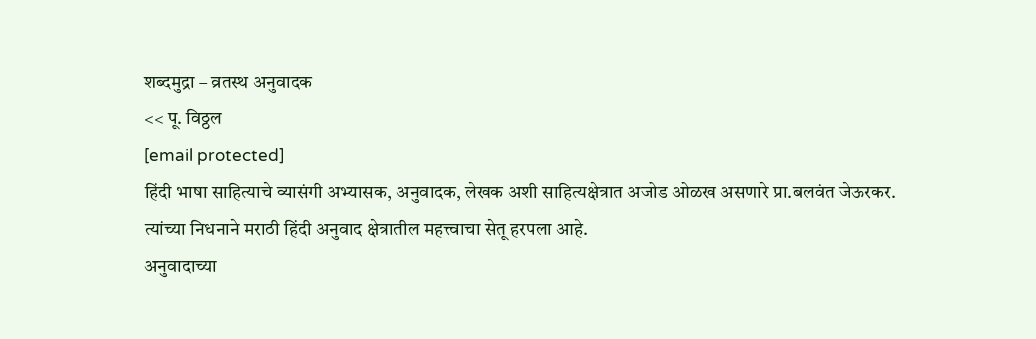शब्दमुद्रा – व्रतस्थ अनुवादक
<< पू. विठ्ठल
[email protected]
हिंदी भाषा साहित्याचे व्यासंगी अभ्यासक, अनुवादक, लेखक अशी साहित्यक्षेत्रात अजोड ओळख असणारे प्रा.बलवंत जेऊरकर. त्यांच्या निधनाने मराठी हिंदी अनुवाद क्षेत्रातील महत्त्वाचा सेतू हरपला आहे.
अनुवादाच्या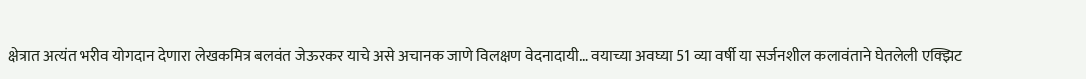क्षेत्रात अत्यंत भरीव योगदान देणारा लेखकमित्र बलवंत जेऊरकर याचे असे अचानक जाणे विलक्षण वेदनादायी… वयाच्या अवघ्या 51 व्या वर्षी या सर्जनशील कलावंताने घेतलेली एक्झिट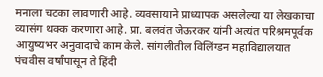मनाला चटका लावणारी आहे. व्यवसायाने प्राध्यापक असलेल्या या लेखकाचा व्यासंग थक्क करणारा आहे. प्रा. बलवंत जेऊरकर यांनी अत्यंत परिश्रमपूर्वक आयुष्यभर अनुवादाचे काम केले. सांगलीतील विलिंग्डन महाविद्यालयात पंचवीस वर्षांपासून ते हिंदी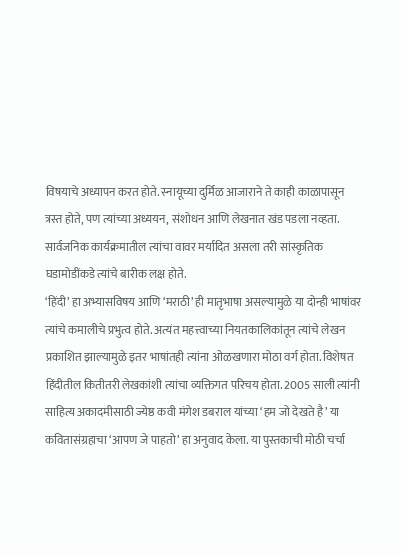विषयाचे अध्यापन करत होते. स्नायूच्या दुर्मिळ आजाराने ते काही काळापासून त्रस्त होते, पण त्यांच्या अध्ययन, संशोधन आणि लेखनात खंड पडला नव्हता. सार्वजनिक कार्यक्रमातील त्यांचा वावर मर्यादित असला तरी सांस्कृतिक घडामोडींकडे त्यांचे बारीक लक्ष होते.
‘हिंदी’ हा अभ्यासविषय आणि ‘मराठी’ ही मातृभाषा असल्यामुळे या दोन्ही भाषांवर त्यांचे कमालीचे प्रभुत्व होते. अत्यंत महत्त्वाच्या नियतकालिकांतून त्यांचे लेखन प्रकाशित झाल्यामुळे इतर भाषांतही त्यांना ओळखणारा मोठा वर्ग होता. विशेषत हिंदीतील कितीतरी लेखकांशी त्यांचा व्यक्तिगत परिचय होता. 2005 साली त्यांनी साहित्य अकादमीसाठी ज्येष्ठ कवी मंगेश डबराल यांच्या ‘हम जो देखते है’ या कवितासंग्रहाचा ‘आपण जे पाहतो’ हा अनुवाद केला. या पुस्तकाची मोठी चर्चा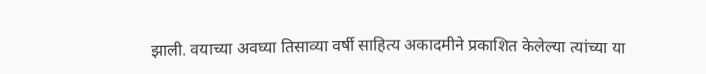झाली. वयाच्या अवघ्या तिसाव्या वर्षी साहित्य अकादमीने प्रकाशित केलेल्या त्यांच्या या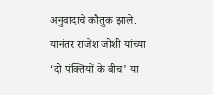अनुवादाचे कौतुक झाले. यानंतर राजेश जोशी यांच्या ‘दो पंक्तियों के बीच’ या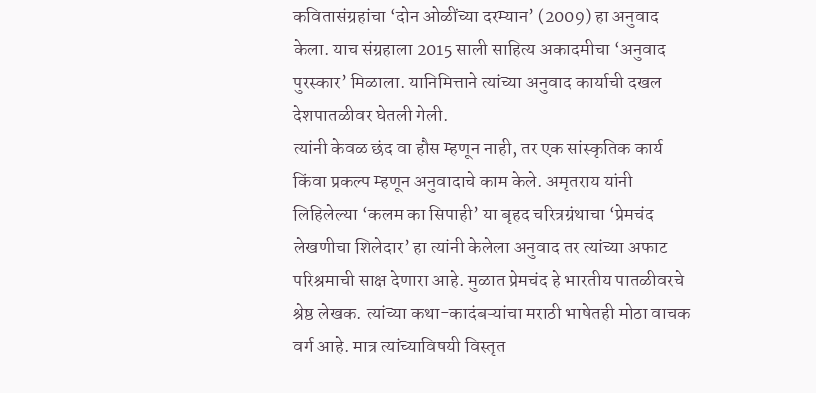कवितासंग्रहांचा ‘दोन ओळींच्या दरम्यान’ (2009) हा अनुवाद केला. याच संग्रहाला 2015 साली साहित्य अकादमीचा ‘अनुवाद पुरस्कार’ मिळाला. यानिमित्ताने त्यांच्या अनुवाद कार्याची दखल देशपातळीवर घेतली गेली.
त्यांनी केवळ छंद वा हौस म्हणून नाही, तर एक सांस्कृतिक कार्य किंवा प्रकल्प म्हणून अनुवादाचे काम केले. अमृतराय यांनी लिहिलेल्या ‘कलम का सिपाही’ या बृहद चरित्रग्रंथाचा ‘प्रेमचंद लेखणीचा शिलेदार’ हा त्यांनी केलेला अनुवाद तर त्यांच्या अफाट परिश्रमाची साक्ष देणारा आहे. मुळात प्रेमचंद हे भारतीय पातळीवरचे श्रेष्ठ लेखक. त्यांच्या कथा-कादंबऱ्यांचा मराठी भाषेतही मोठा वाचक वर्ग आहे. मात्र त्यांच्याविषयी विस्तृत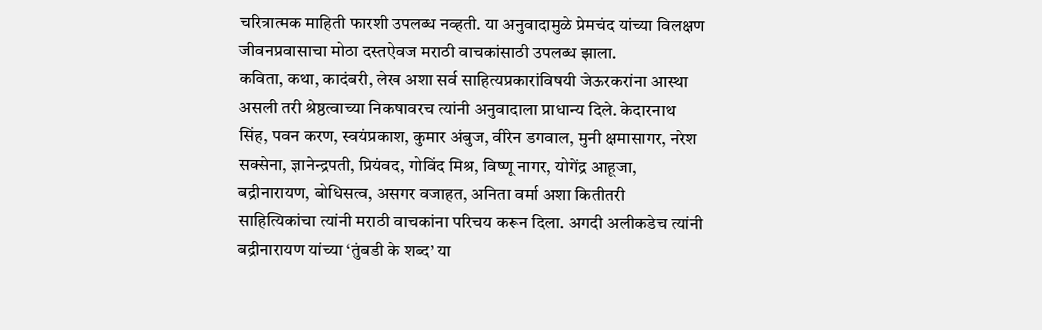चरित्रात्मक माहिती फारशी उपलब्ध नव्हती. या अनुवादामुळे प्रेमचंद यांच्या विलक्षण जीवनप्रवासाचा मोठा दस्तऐवज मराठी वाचकांसाठी उपलब्ध झाला.
कविता, कथा, कादंबरी, लेख अशा सर्व साहित्यप्रकारांविषयी जेऊरकरांना आस्था असली तरी श्रेष्ठत्वाच्या निकषावरच त्यांनी अनुवादाला प्राधान्य दिले. केदारनाथ सिंह, पवन करण, स्वयंप्रकाश, कुमार अंबुज, वीरेन डगवाल, मुनी क्षमासागर, नरेश सक्सेना, ज्ञानेन्द्रपती, प्रियंवद, गोविंद मिश्र, विष्णू नागर, योगेंद्र आहूजा, बद्रीनारायण, बोधिसत्व, असगर वजाहत, अनिता वर्मा अशा कितीतरी साहित्यिकांचा त्यांनी मराठी वाचकांना परिचय करून दिला. अगदी अलीकडेच त्यांनी बद्रीनारायण यांच्या ‘तुंबडी के शब्द’ या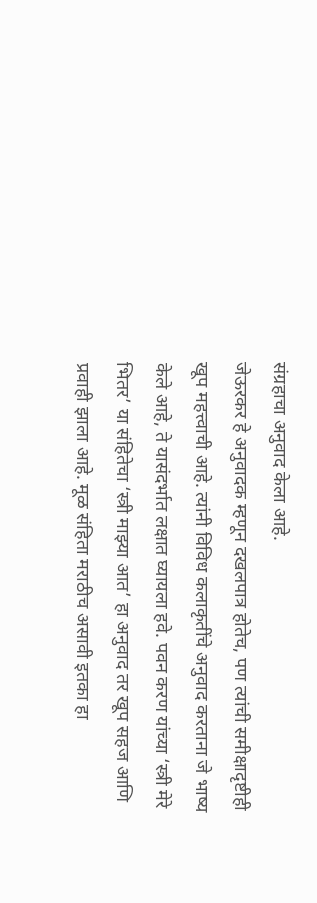संग्रहाचा अनुवाद केला आहे.
जेऊरकर हे अनुवादक म्हणून दखलपात्र होतेच, पण त्यांची समीक्षादृष्टीही खूप महत्त्वाची आहे. त्यांनी विविध कलाकृतींचे अनुवाद करताना जे भाष्य केले आहे, ते यासंदर्भात लक्षात घ्यायला हवे. पवन करण यांच्या ‘स्त्री मेरे भितर’ या संहितेचा ‘स्त्री माझ्या आत’ हा अनुवाद तर खूप सहज आणि प्रवाही झाला आहे. मूळ संहिता मराठीच असावी इतका हा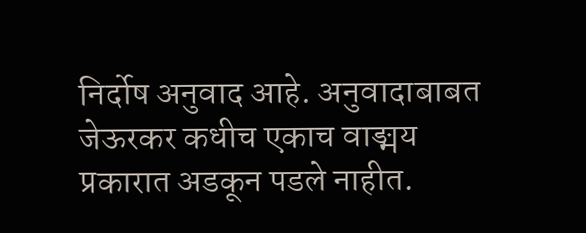निर्दोष अनुवाद आहे. अनुवादाबाबत जेऊरकर कधीच एकाच वाङ्मय प्रकारात अडकून पडले नाहीत.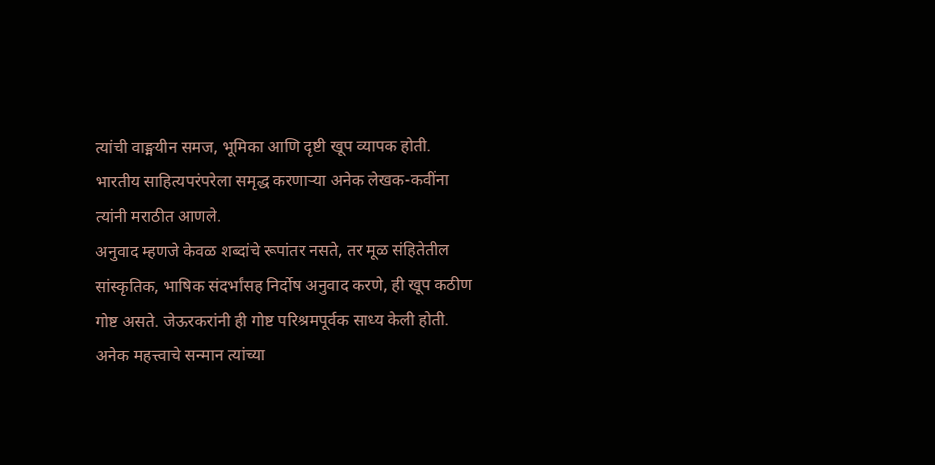त्यांची वाङ्मयीन समज, भूमिका आणि दृष्टी खूप व्यापक होती. भारतीय साहित्यपरंपरेला समृद्ध करणाऱ्या अनेक लेखक-कवींना त्यांनी मराठीत आणले.
अनुवाद म्हणजे केवळ शब्दांचे रूपांतर नसते, तर मूळ संहितेतील सांस्कृतिक, भाषिक संदर्भांसह निर्दोष अनुवाद करणे, ही खूप कठीण गोष्ट असते. जेऊरकरांनी ही गोष्ट परिश्रमपूर्वक साध्य केली होती. अनेक महत्त्वाचे सन्मान त्यांच्या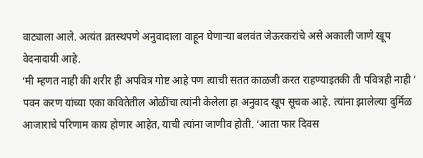वाट्याला आले. अत्यंत व्रतस्थपणे अनुवादाला वाहून घेणाऱ्या बलवंत जेऊरकरांचे असे अकाली जाणे खूप वेदनादायी आहे.
‘मी म्हणत नाही की शरीर ही अपवित्र गोष्ट आहे पण त्याची सतत काळजी करत राहण्याइतकी ती पवित्रही नाही ’
पवन करण यांच्या एका कवितेतील ओळींचा त्यांनी केलेला हा अनुवाद खूप सूचक आहे. त्यांना झालेल्या दुर्मिळ आजाराचे परिणाम काय होणार आहेत, याची त्यांना जाणीव होती. ‘आता फार दिवस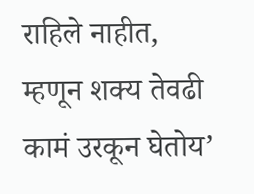राहिले नाहीत, म्हणून शक्य तेवढी कामं उरकून घेतोय’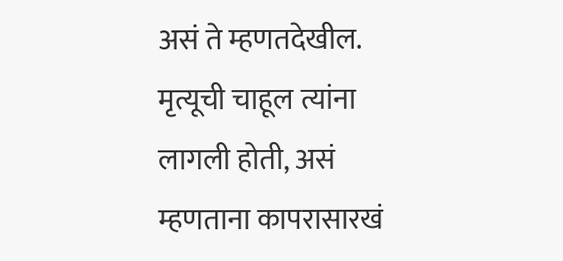असं ते म्हणतदेखील. मृत्यूची चाहूल त्यांना लागली होती, असं म्हणताना कापरासारखं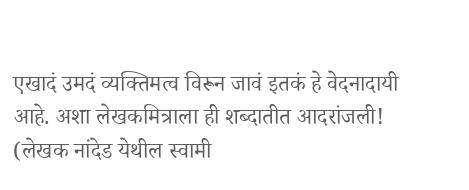एखादं उमदं व्यक्तिमत्व विरून जावं इतकं हे वेदनादायी आहे. अशा लेखकमित्राला ही शब्दातीत आदरांजली!
(लेखक नांदेड येथील स्वामी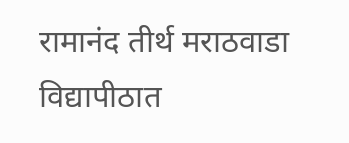रामानंद तीर्थ मराठवाडा विद्यापीठात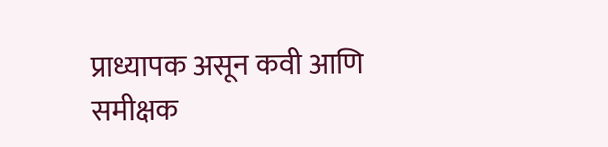प्राध्यापक असून कवी आणि समीक्षक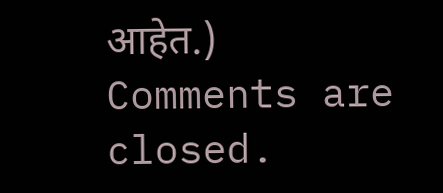आहेत.)
Comments are closed.